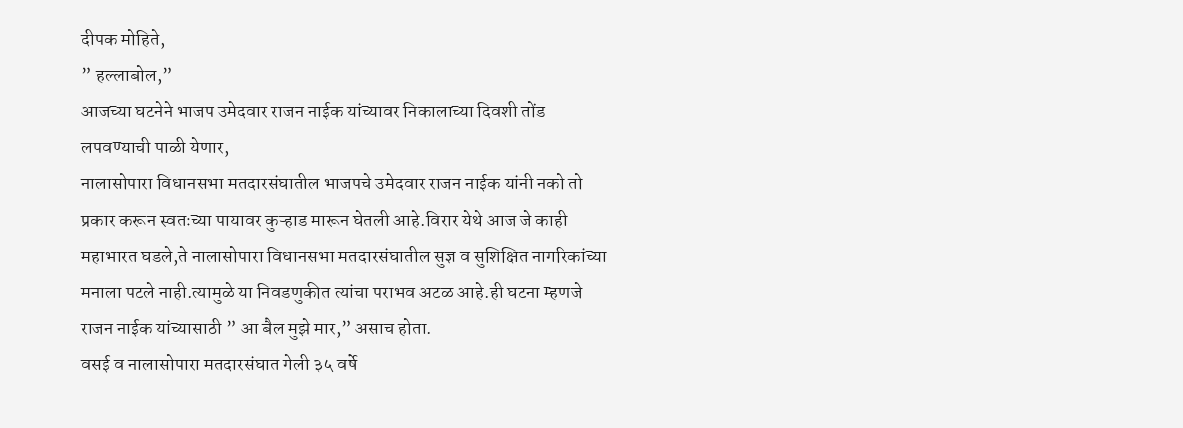दीपक मोहिते,
” हल्लाबोल,”
आजच्या घटनेने भाजप उमेदवार राजन नाईक यांच्यावर निकालाच्या दिवशी तोंड लपवण्याची पाळी येणार,
नालासोपारा विधानसभा मतदारसंघातील भाजपचे उमेदवार राजन नाईक यांनी नको तो प्रकार करून स्वतःच्या पायावर कुऱ्हाड मारून घेतली आहे.विरार येथे आज जे काही महाभारत घडले,ते नालासोपारा विधानसभा मतदारसंघातील सुज्ञ व सुशिक्षित नागरिकांच्या मनाला पटले नाही.त्यामुळे या निवडणुकीत त्यांचा पराभव अटळ आहे.ही घटना म्हणजे राजन नाईक यांच्यासाठी ” आ बैल मुझे मार,” असाच होता.
वसई व नालासोपारा मतदारसंघात गेली ३५ वर्षे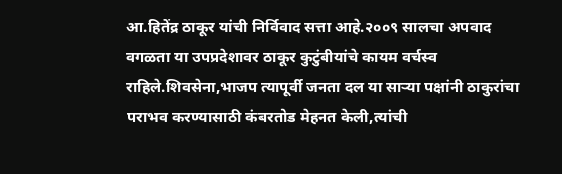आ.हितेंद्र ठाकूर यांची निर्विवाद सत्ता आहे.२००९ सालचा अपवाद वगळता या उपप्रदेशावर ठाकूर कुटुंबीयांचे कायम वर्चस्व राहिले.शिवसेना,भाजप त्यापूर्वी जनता दल या साऱ्या पक्षांनी ठाकुरांचा पराभव करण्यासाठी कंबरतोड मेहनत केली,त्यांची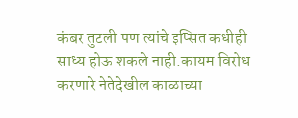कंबर तुटली पण त्यांचे इप्सित कधीही साध्य होऊ शकले नाही.कायम विरोध करणारे नेतेदेखील काळाच्या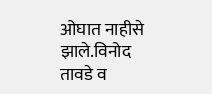ओघात नाहीसे झाले.विनोद तावडे व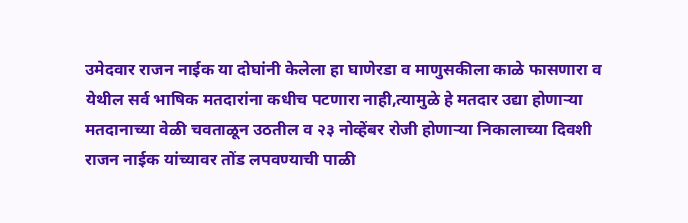उमेदवार राजन नाईक या दोघांनी केलेला हा घाणेरडा व माणुसकीला काळे फासणारा व येथील सर्व भाषिक मतदारांना कधीच पटणारा नाही,त्यामुळे हे मतदार उद्या होणाऱ्या मतदानाच्या वेळी चवताळून उठतील व २३ नोव्हेंबर रोजी होणाऱ्या निकालाच्या दिवशी राजन नाईक यांच्यावर तोंड लपवण्याची पाळी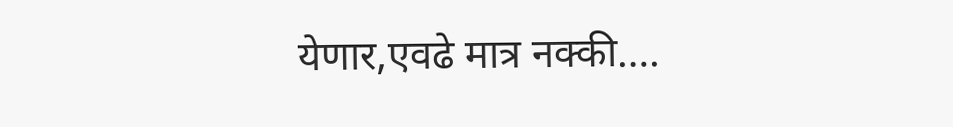येणार,एवढे मात्र नक्की….